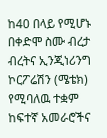ከ40 በላይ የሚሆኑ በቀድሞ ስሙ ብረታ ብረትና ኢንጂነሪንግ ኮርፖሬሽን (ሜቴክ) የሚባለዉ ተቋም ከፍተኛ አመራሮችና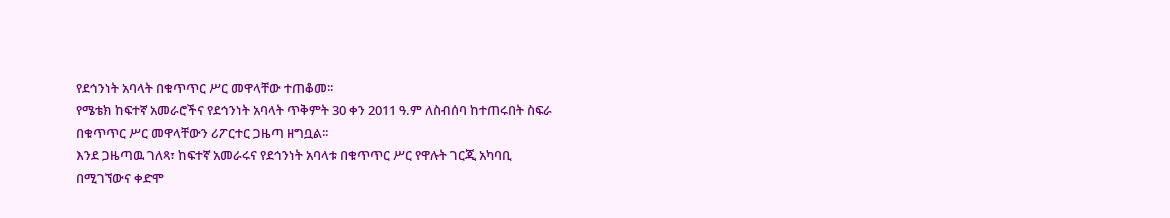የደኅንነት አባላት በቁጥጥር ሥር መዋላቸው ተጠቆመ፡፡
የሜቴክ ከፍተኛ አመራሮችና የደኅንነት አባላት ጥቅምት 30 ቀን 2011 ዓ.ም ለስብሰባ ከተጠሩበት ስፍራ በቁጥጥር ሥር መዋላቸውን ሪፖርተር ጋዜጣ ዘግቧል፡፡
እንደ ጋዜጣዉ ገለጻ፣ ከፍተኛ አመራሩና የደኅንነት አባላቱ በቁጥጥር ሥር የዋሉት ገርጂ አካባቢ በሚገኘውና ቀድሞ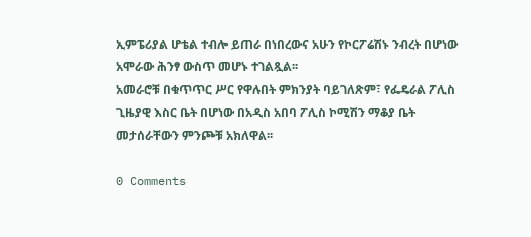ኢምፔሪያል ሆቴል ተብሎ ይጠራ በነበረውና አሁን የኮርፖሬሽኑ ንብረት በሆነው አሞራው ሕንፃ ውስጥ መሆኑ ተገልጿል፡፡
አመራሮቹ በቁጥጥር ሥር የዋሉበት ምክንያት ባይገለጽም፣ የፌዴራል ፖሊስ ጊዜያዊ እስር ቤት በሆነው በአዲስ አበባ ፖሊስ ኮሚሽን ማቆያ ቤት መታሰራቸውን ምንጮቹ አክለዋል፡፡

0 Comments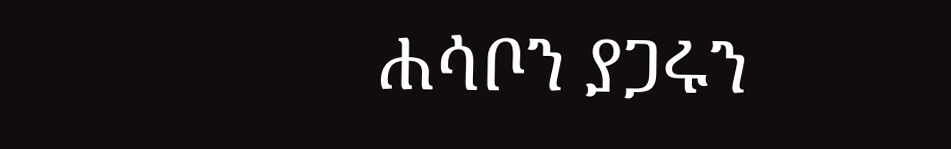ሐሳቦን ያጋሩን